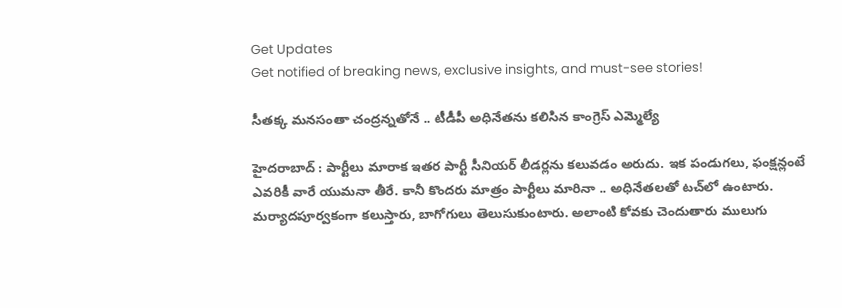Get Updates
Get notified of breaking news, exclusive insights, and must-see stories!

సీతక్క మనసంతా చంద్రన్నతోనే .. టీడీపీ అధినేతను కలిసిన కాంగ్రెస్ ఎమ్మెల్యే

హైదరాబాద్ : పార్టీలు మారాక ఇతర పార్టీ సీనియర్ లీడర్లను కలువడం అరుదు. ఇక పండుగలు, ఫంక్షన్లంటే ఎవరికీ వారే యుమనా తీరే. కానీ కొందరు మాత్రం పార్టీలు మారినా .. అధినేతలతో టచ్‌లో ఉంటారు. మర్యాదపూర్వకంగా కలుస్తారు, బాగోగులు తెలుసుకుంటారు. అలాంటి కోవకు చెందుతారు ములుగు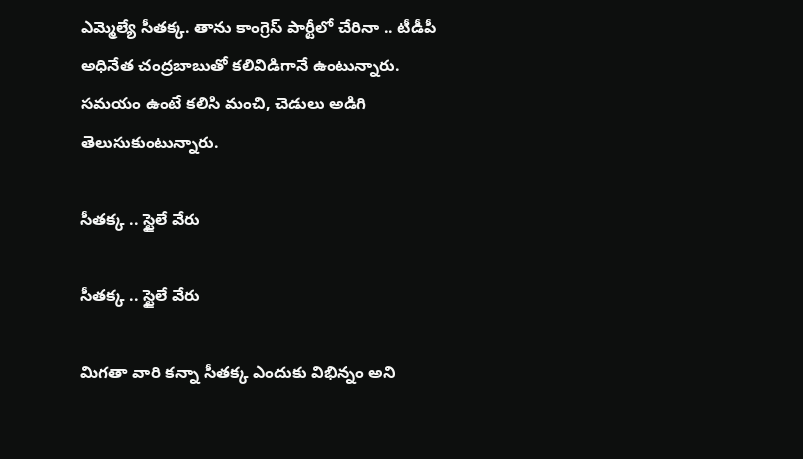ఎమ్మెల్యే సీతక్క. తాను కాంగ్రెస్ పార్టీలో చేరినా .. టీడీపీ అధినేత చంద్రబాబుతో కలివిడిగానే ఉంటున్నారు. సమయం ఉంటే కలిసి మంచి, చెడులు అడిగి తెలుసుకుంటున్నారు.

సీతక్క .. స్టైలే వేరు

సీతక్క .. స్టైలే వేరు

మిగతా వారి కన్నా సీతక్క ఎందుకు విభిన్నం అని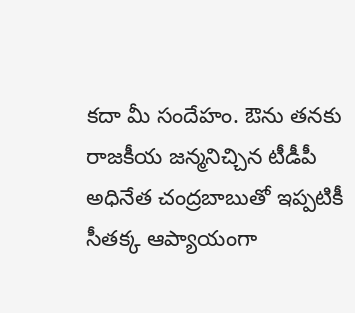కదా మీ సందేహం. ఔను తనకు రాజకీయ జన్మనిచ్చిన టీడీపీ అధినేత చంద్రబాబుతో ఇప్పటికీ సీతక్క ఆప్యాయంగా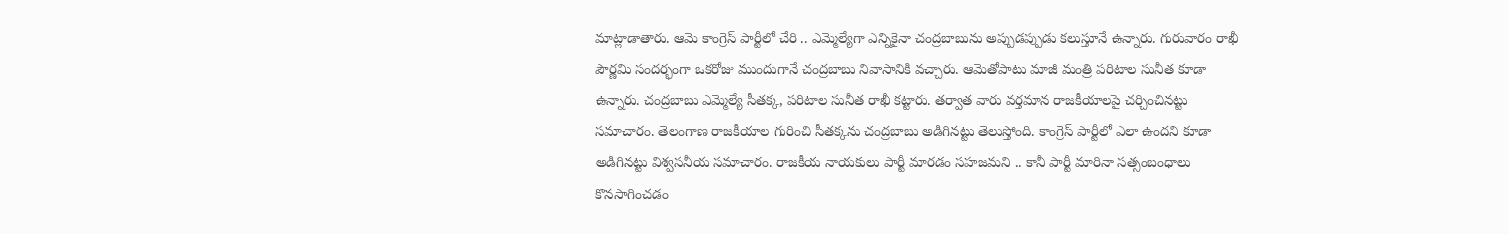మాట్లాడాతారు. ఆమె కాంగ్రెస్ పార్టీలో చేరి .. ఎమ్మెల్యేగా ఎన్నికైనా చంద్రబాబును అప్పుడప్పుడు కలుస్తూనే ఉన్నారు. గురువారం రాఖీ పౌర్ణమి సందర్భంగా ఒకరోజు ముందుగానే చంద్రబాబు నివాసానికి వచ్చారు. ఆమెతోపాటు మాజీ మంత్రి పరిటాల సునీత కూడా ఉన్నారు. చంద్రబాబు ఎమ్మెల్యే సీతక్క, పరిటాల సునీత రాఖీ కట్టారు. తర్వాత వారు వర్తమాన రాజకీయాలపై చర్చించినట్టు సమాచారం. తెలంగాణ రాజకీయాల గురించి సీతక్కను చంద్రబాబు అడిగినట్టు తెలుస్తోంది. కాంగ్రెస్ పార్టీలో ఎలా ఉందని కూడా అడిగినట్టు విశ్వసనీయ సమాచారం. రాజకీయ నాయకులు పార్టీ మారడం సహజమని .. కానీ పార్టీ మారినా సత్సంబంధాలు కొనసాగించడం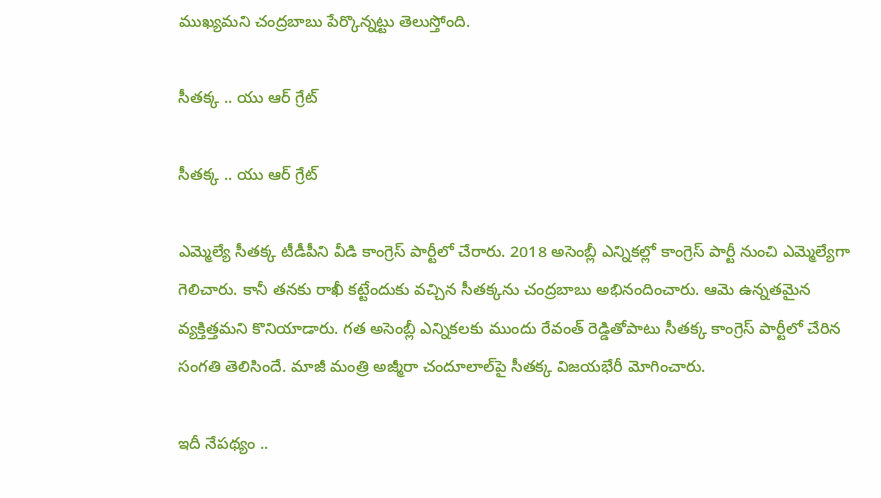ముఖ్యమని చంద్రబాబు పేర్కొన్నట్టు తెలుస్తోంది.

సీతక్క .. యు ఆర్ గ్రేట్

సీతక్క .. యు ఆర్ గ్రేట్

ఎమ్మెల్యే సీతక్క టీడీపీని వీడి కాంగ్రెస్ పార్టీలో చేరారు. 2018 అసెంబ్లీ ఎన్నికల్లో కాంగ్రెస్ పార్టీ నుంచి ఎమ్మెల్యేగా గెలిచారు. కానీ తనకు రాఖీ కట్టేందుకు వచ్చిన సీతక్కను చంద్రబాబు అభినందించారు. ఆమె ఉన్నతమైన వ్యక్తిత్తమని కొనియాడారు. గత అసెంబ్లీ ఎన్నికలకు ముందు రేవంత్ రెడ్డితోపాటు సీతక్క కాంగ్రెస్ పార్టీలో చేరిన సంగతి తెలిసిందే. మాజీ మంత్రి అజ్మీరా చందూలాల్‌పై సీతక్క విజయభేరీ మోగించారు.

ఇదీ నేపథ్యం ..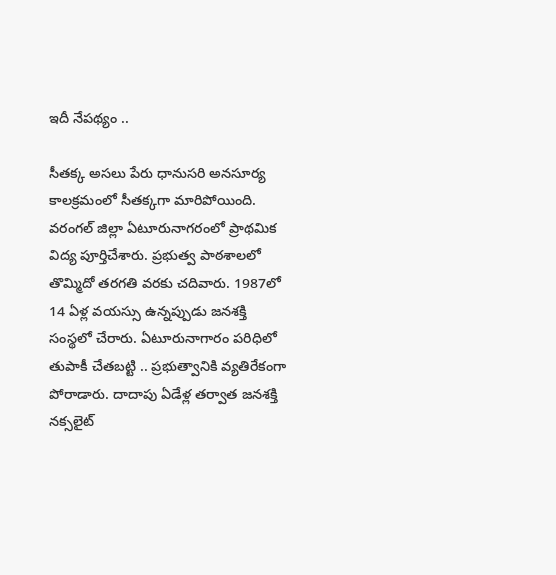ఇదీ నేపథ్యం ..

సీతక్క అసలు పేరు ధానుసరి అనసూర్య కాలక్రమంలో సీతక్కగా మారిపోయింది. వరంగల్ జిల్లా ఏటూరునాగరంలో ప్రాథమిక విద్య పూర్తిచేశారు. ప్రభుత్వ పాఠశాలలో తొమ్మిదో తరగతి వరకు చదివారు. 1987లో 14 ఏళ్ల వయస్సు ఉన్నప్పుడు జనశక్తి సంస్థలో చేరారు. ఏటూరునాగారం పరిధిలో తుపాకీ చేతబట్టి .. ప్రభుత్వానికి వ్యతిరేకంగా పోరాడారు. దాదాపు ఏడేళ్ల తర్వాత జనశక్తి నక్సలైట్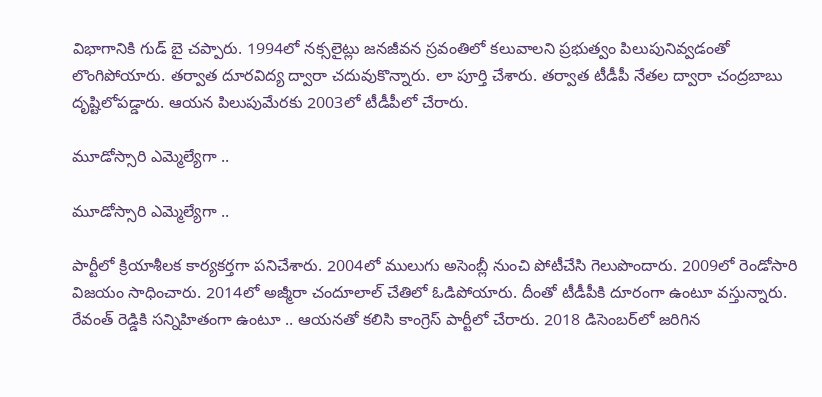విభాగానికి గుడ్ బై చప్పారు. 1994లో నక్సలైట్లు జనజీవన స్రవంతిలో కలువాలని ప్రభుత్వం పిలుపునివ్వడంతో లొంగిపోయారు. తర్వాత దూరవిద్య ద్వారా చదువుకొన్నారు. లా పూర్తి చేశారు. తర్వాత టీడీపీ నేతల ద్వారా చంద్రబాబు దృష్టిలోపడ్డారు. ఆయన పిలుపుమేరకు 2003లో టీడీపీలో చేరారు.

మూడోస్సారి ఎమ్మెల్యేగా ..

మూడోస్సారి ఎమ్మెల్యేగా ..

పార్టీలో క్రియాశీలక కార్యకర్తగా పనిచేశారు. 2004లో ములుగు అసెంబ్లీ నుంచి పోటీచేసి గెలుపొందారు. 2009లో రెండోసారి విజయం సాధించారు. 2014లో అజ్మీరా చందూలాల్ చేతిలో ఓడిపోయారు. దీంతో టీడీపీకి దూరంగా ఉంటూ వస్తున్నారు. రేవంత్ రెడ్డికి సన్నిహితంగా ఉంటూ .. ఆయనతో కలిసి కాంగ్రెస్ పార్టీలో చేరారు. 2018 డిసెంబర్‌లో జరిగిన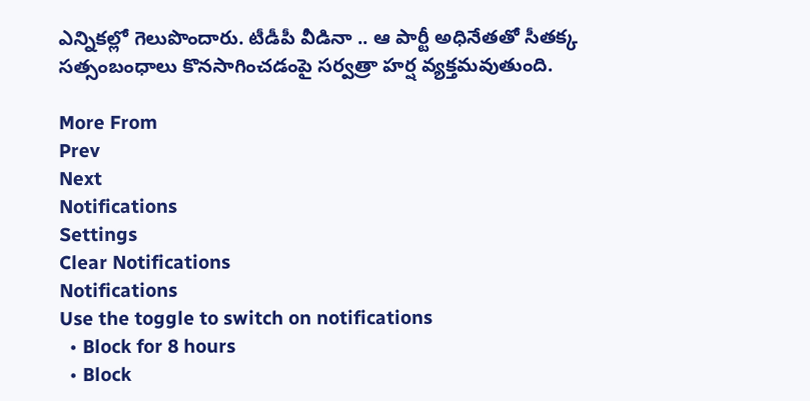ఎన్నికల్లో గెలుపొందారు. టీడీపీ వీడినా .. ఆ పార్టీ అధినేతతో సీతక్క సత్సంబంధాలు కొనసాగించడంపై సర్వత్రా హర్ష వ్యక్తమవుతుంది.

More From
Prev
Next
Notifications
Settings
Clear Notifications
Notifications
Use the toggle to switch on notifications
  • Block for 8 hours
  • Block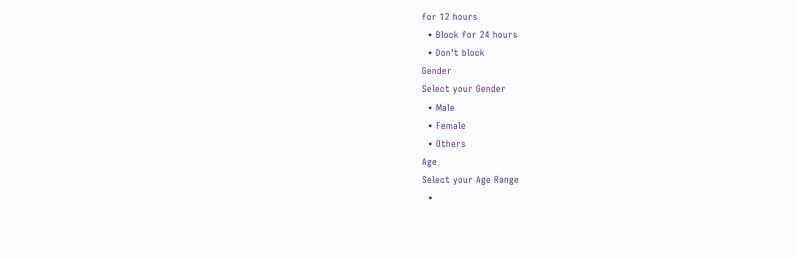for 12 hours
  • Block for 24 hours
  • Don't block
Gender
Select your Gender
  • Male
  • Female
  • Others
Age
Select your Age Range
  •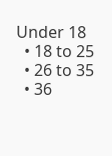Under 18
  • 18 to 25
  • 26 to 35
  • 36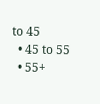to 45
  • 45 to 55
  • 55+